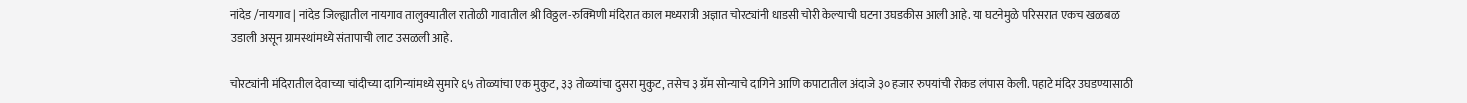नांदेड /नायगाव | नांदेड जिल्ह्यातील नायगाव तालुक्यातील रातोळी गावातील श्री विठ्ठल-रुक्मिणी मंदिरात काल मध्यरात्री अज्ञात चोरट्यांनी धाडसी चोरी केल्याची घटना उघडकीस आली आहे. या घटनेमुळे परिसरात एकच खळबळ उडाली असून ग्रामस्थांमध्ये संतापाची लाट उसळली आहे.

चोरट्यांनी मंदिरातील देवाच्या चांदीच्या दागिन्यांमध्ये सुमारे ६५ तोळ्यांचा एक मुकुट, ३३ तोळ्यांचा दुसरा मुकुट, तसेच ३ ग्रॅम सोन्याचे दागिने आणि कपाटातील अंदाजे ३० हजार रुपयांची रोकड लंपास केली. पहाटे मंदिर उघडण्यासाठी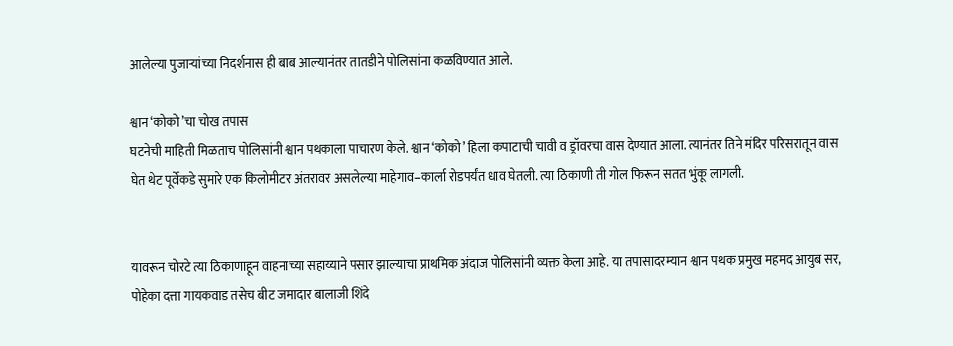आलेल्या पुजाऱ्यांच्या निदर्शनास ही बाब आल्यानंतर तातडीने पोलिसांना कळविण्यात आले.

श्वान ‘कोको’चा चोख तपास
घटनेची माहिती मिळताच पोलिसांनी श्वान पथकाला पाचारण केले. श्वान ‘कोको’ हिला कपाटाची चावी व ड्रॉवरचा वास देण्यात आला. त्यानंतर तिने मंदिर परिसरातून वास घेत थेट पूर्वेकडे सुमारे एक किलोमीटर अंतरावर असलेल्या माहेगाव–कार्ला रोडपर्यंत धाव घेतली. त्या ठिकाणी ती गोल फिरून सतत भुंकू लागली.


यावरून चोरटे त्या ठिकाणाहून वाहनाच्या सहाय्याने पसार झाल्याचा प्राथमिक अंदाज पोलिसांनी व्यक्त केला आहे. या तपासादरम्यान श्वान पथक प्रमुख महमद आयुब सर, पोहेका दत्ता गायकवाड तसेच बीट जमादार बालाजी शिंदे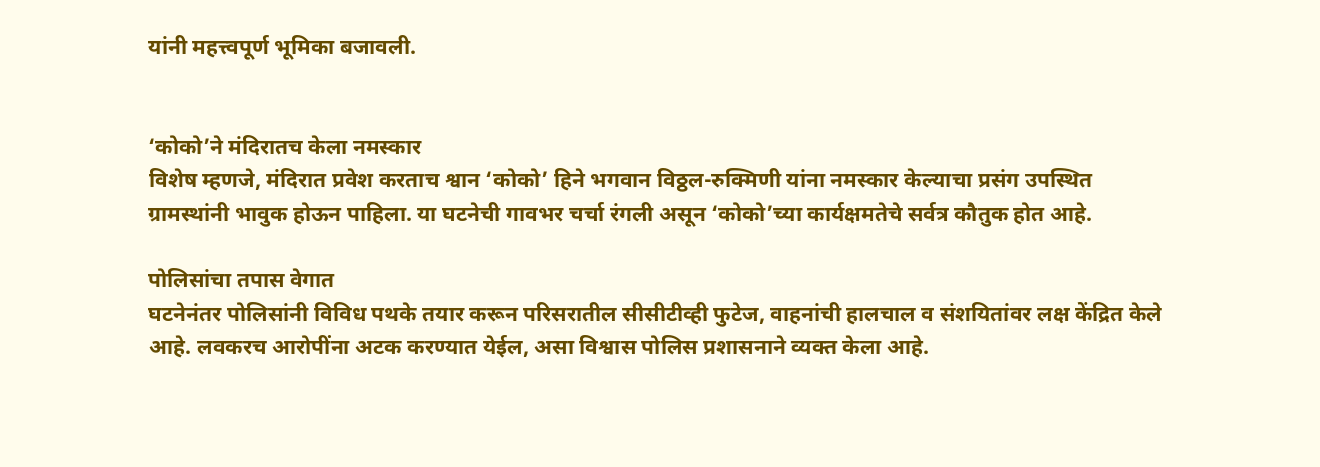यांनी महत्त्वपूर्ण भूमिका बजावली.


‘कोको’ने मंदिरातच केला नमस्कार
विशेष म्हणजे, मंदिरात प्रवेश करताच श्वान ‘कोको’ हिने भगवान विठ्ठल-रुक्मिणी यांना नमस्कार केल्याचा प्रसंग उपस्थित ग्रामस्थांनी भावुक होऊन पाहिला. या घटनेची गावभर चर्चा रंगली असून ‘कोको’च्या कार्यक्षमतेचे सर्वत्र कौतुक होत आहे.

पोलिसांचा तपास वेगात
घटनेनंतर पोलिसांनी विविध पथके तयार करून परिसरातील सीसीटीव्ही फुटेज, वाहनांची हालचाल व संशयितांवर लक्ष केंद्रित केले आहे. लवकरच आरोपींना अटक करण्यात येईल, असा विश्वास पोलिस प्रशासनाने व्यक्त केला आहे.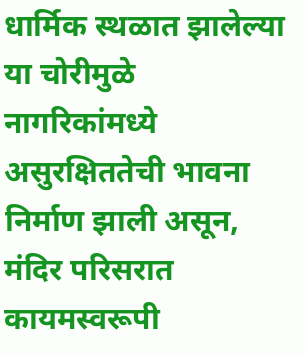धार्मिक स्थळात झालेल्या या चोरीमुळे नागरिकांमध्ये असुरक्षिततेची भावना निर्माण झाली असून, मंदिर परिसरात कायमस्वरूपी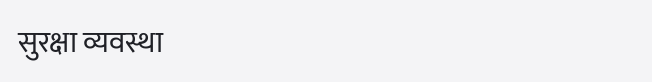सुरक्षा व्यवस्था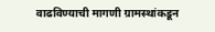वाढविण्याची मागणी ग्रामस्थांकडून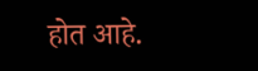होत आहे.